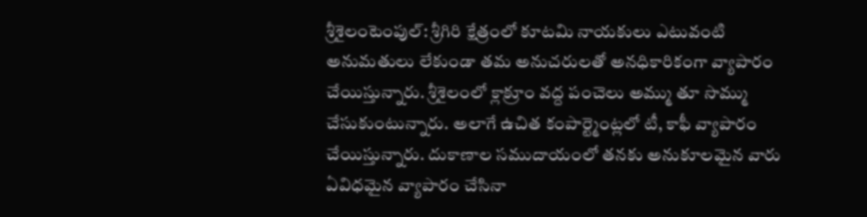శ్రీశైలంటెంపుల్: శ్రీగిరి క్షేత్రంలో కూటమి నాయకులు ఎటువంటి అనుమతులు లేకుండా తమ అనుచరులతో అనధికారికంగా వ్యాపారం చేయిస్తున్నారు. శ్రీశైలంలో క్లాక్రూం వద్ద పంచెలు అమ్ము తూ సొమ్ము చేసుకుంటున్నారు. అలాగే ఉచిత కంపార్ట్మెంట్లలో టీ, కాఫీ వ్యాపారం చేయిస్తున్నారు. దుకాణాల సముదాయంలో తనకు అనుకూలమైన వారు ఏవిధమైన వ్యాపారం చేసినా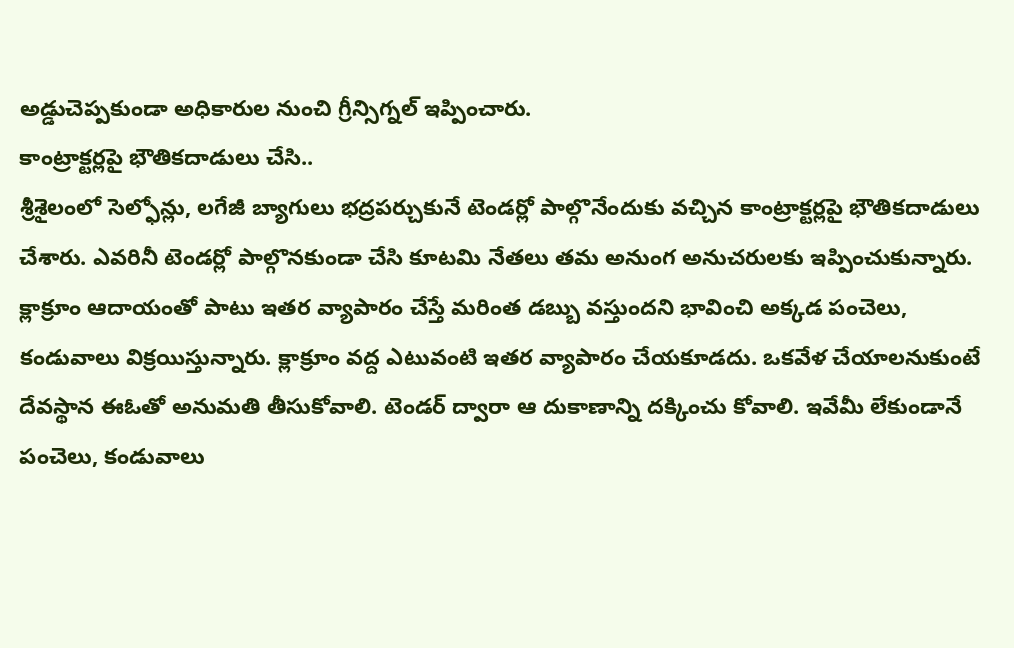అడ్డుచెప్పకుండా అధికారుల నుంచి గ్రీన్సిగ్నల్ ఇప్పించారు.
కాంట్రాక్టర్లపై భౌతికదాడులు చేసి..
శ్రీశైలంలో సెల్ఫోన్లు, లగేజీ బ్యాగులు భద్రపర్చుకునే టెండర్లో పాల్గొనేందుకు వచ్చిన కాంట్రాక్టర్లపై భౌతికదాడులు చేశారు. ఎవరినీ టెండర్లో పాల్గొనకుండా చేసి కూటమి నేతలు తమ అనుంగ అనుచరులకు ఇప్పించుకున్నారు. క్లాక్రూం ఆదాయంతో పాటు ఇతర వ్యాపారం చేస్తే మరింత డబ్బు వస్తుందని భావించి అక్కడ పంచెలు, కండువాలు విక్రయిస్తున్నారు. క్లాక్రూం వద్ద ఎటువంటి ఇతర వ్యాపారం చేయకూడదు. ఒకవేళ చేయాలనుకుంటే దేవస్థాన ఈఓతో అనుమతి తీసుకోవాలి. టెండర్ ద్వారా ఆ దుకాణాన్ని దక్కించు కోవాలి. ఇవేమీ లేకుండానే పంచెలు, కండువాలు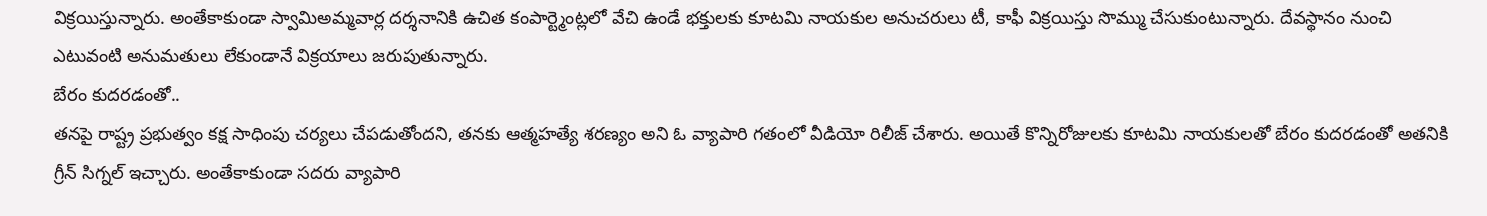విక్రయిస్తున్నారు. అంతేకాకుండా స్వామిఅమ్మవార్ల దర్శనానికి ఉచిత కంపార్ట్మెంట్లలో వేచి ఉండే భక్తులకు కూటమి నాయకుల అనుచరులు టీ, కాఫీ విక్రయిస్తు సొమ్ము చేసుకుంటున్నారు. దేవస్థానం నుంచి ఎటువంటి అనుమతులు లేకుండానే విక్రయాలు జరుపుతున్నారు.
బేరం కుదరడంతో..
తనపై రాష్ట్ర ప్రభుత్వం కక్ష సాధింపు చర్యలు చేపడుతోందని, తనకు ఆత్మహత్యే శరణ్యం అని ఓ వ్యాపారి గతంలో వీడియో రిలీజ్ చేశారు. అయితే కొన్నిరోజులకు కూటమి నాయకులతో బేరం కుదరడంతో అతనికి గ్రీన్ సిగ్నల్ ఇచ్చారు. అంతేకాకుండా సదరు వ్యాపారి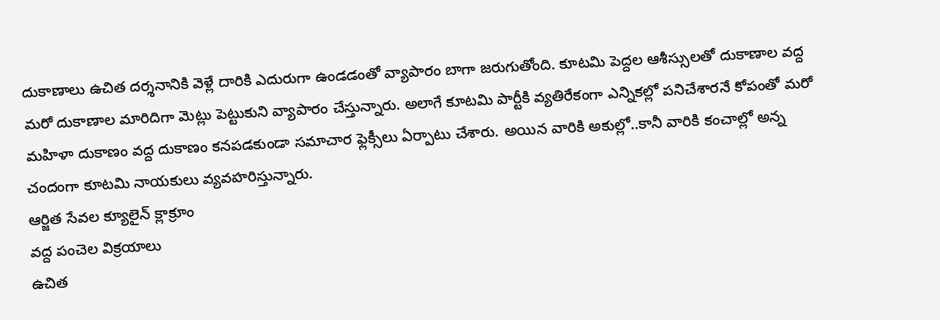దుకాణాలు ఉచిత దర్శనానికి వెళ్లే దారికి ఎదురుగా ఉండడంతో వ్యాపారం బాగా జరుగుతోంది. కూటమి పెద్దల ఆశీస్సులతో దుకాణాల వద్ద మరో దుకాణాల మారిదిగా మెట్లు పెట్టుకుని వ్యాపారం చేస్తున్నారు. అలాగే కూటమి పార్టీకి వ్యతిరేకంగా ఎన్నికల్లో పనిచేశారనే కోపంతో మరో మహిళా దుకాణం వద్ద దుకాణం కనపడకుండా సమాచార ఫ్లెక్సీలు ఏర్పాటు చేశారు. అయిన వారికి అకుల్లో..కానీ వారికి కంచాల్లో అన్న చందంగా కూటమి నాయకులు వ్యవహరిస్తున్నారు.
ఆర్జిత సేవల క్యూలైన్ క్లాక్రూం
వద్ద పంచెల విక్రయాలు
ఉచిత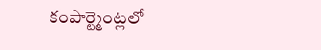కంపార్ట్మెంట్లలో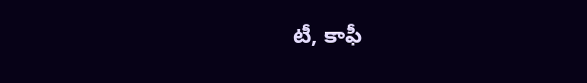టీ, కాఫీ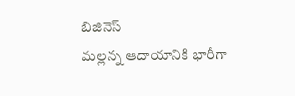బిజినెస్
మల్లన్న ఆదాయానికి భారీగా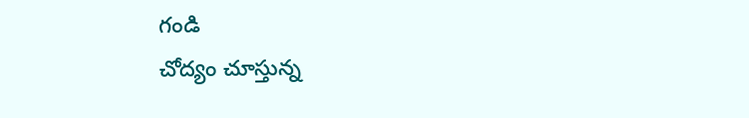గండి
చోద్యం చూస్తున్న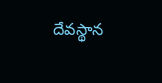దేవస్థాన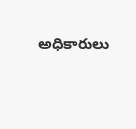అధికారులు